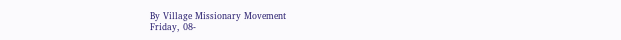By Village Missionary Movement
Friday, 08-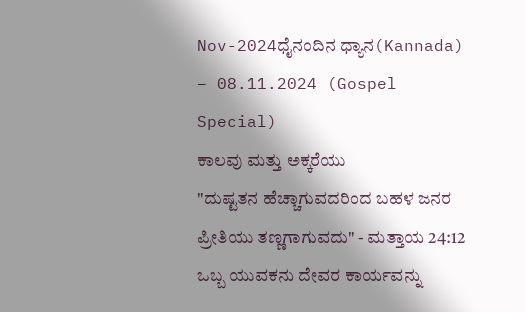Nov-2024ಧೈನಂದಿನ ಧ್ಯಾನ(Kannada) – 08.11.2024 (Gospel Special)
ಕಾಲವು ಮತ್ತು ಅಕ್ಕರೆಯು
"ದುಷ್ಟತನ ಹೆಚ್ಚಾಗುವದರಿಂದ ಬಹಳ ಜನರ ಪ್ರೀತಿಯು ತಣ್ಣಗಾಗುವದು" - ಮತ್ತಾಯ 24:12
ಒಬ್ಬ ಯುವಕನು ದೇವರ ಕಾರ್ಯವನ್ನು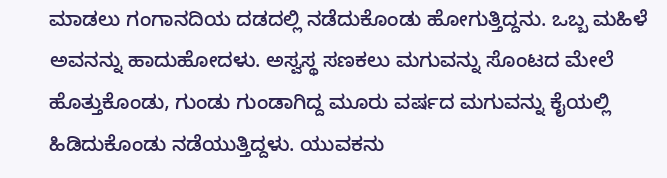ಮಾಡಲು ಗಂಗಾನದಿಯ ದಡದಲ್ಲಿ ನಡೆದುಕೊಂಡು ಹೋಗುತ್ತಿದ್ದನು. ಒಬ್ಬ ಮಹಿಳೆ ಅವನನ್ನು ಹಾದುಹೋದಳು. ಅಸ್ವಸ್ಥ ಸಣಕಲು ಮಗುವನ್ನು ಸೊಂಟದ ಮೇಲೆ ಹೊತ್ತುಕೊಂಡು, ಗುಂಡು ಗುಂಡಾಗಿದ್ದ ಮೂರು ವರ್ಷದ ಮಗುವನ್ನು ಕೈಯಲ್ಲಿ ಹಿಡಿದುಕೊಂಡು ನಡೆಯುತ್ತಿದ್ದಳು. ಯುವಕನು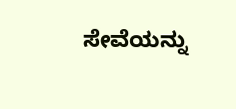ಸೇವೆಯನ್ನು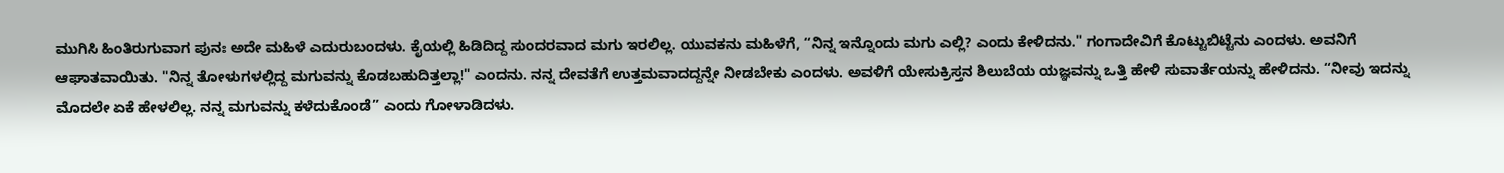ಮುಗಿಸಿ ಹಿಂತಿರುಗುವಾಗ ಪುನಃ ಅದೇ ಮಹಿಳೆ ಎದುರುಬಂದಳು. ಕೈಯಲ್ಲಿ ಹಿಡಿದಿದ್ದ ಸುಂದರವಾದ ಮಗು ಇರಲಿಲ್ಲ. ಯುವಕನು ಮಹಿಳೆಗೆ, “ನಿನ್ನ ಇನ್ನೊಂದು ಮಗು ಎಲ್ಲಿ? ಎಂದು ಕೇಳಿದನು." ಗಂಗಾದೇವಿಗೆ ಕೊಟ್ಟುಬಿಟ್ಟೆನು ಎಂದಳು. ಅವನಿಗೆ ಆಘಾತವಾಯಿತು. "ನಿನ್ನ ತೋಳುಗಳಲ್ಲಿದ್ದ ಮಗುವನ್ನು ಕೊಡಬಹುದಿತ್ತಲ್ಲಾ!" ಎಂದನು. ನನ್ನ ದೇವತೆಗೆ ಉತ್ತಮವಾದದ್ದನ್ನೇ ನೀಡಬೇಕು ಎಂದಳು. ಅವಳಿಗೆ ಯೇಸುಕ್ರಿಸ್ತನ ಶಿಲುಬೆಯ ಯಜ್ಞವನ್ನು ಒತ್ತಿ ಹೇಳಿ ಸುವಾರ್ತೆಯನ್ನು ಹೇಳಿದನು. “ನೀವು ಇದನ್ನು ಮೊದಲೇ ಏಕೆ ಹೇಳಲಿಲ್ಲ. ನನ್ನ ಮಗುವನ್ನು ಕಳೆದುಕೊಂಡೆ” ಎಂದು ಗೋಳಾಡಿದಳು.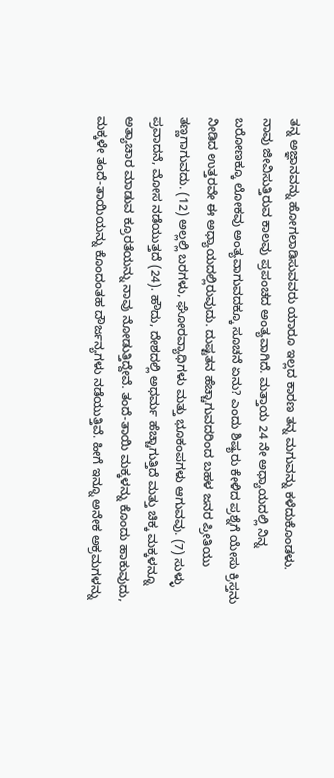ತನ್ನ ಅಜ್ಞಾನವನ್ನು ಹೋಗಲಾಡಿಸುವವರು ಯಾರೂ ಇಲ್ಲದ ಕಾರಣ ತನ್ನ ಮಗುವನ್ನು ಕಳೆದುಕೊಂಡಳು.
ನಾವು ಜೀವಿಸುತ್ತಿರುವ ಕಾಲವು ಪ್ರಪಂಚದ ಅಂತ್ಯವಾಗಿದೆ. ಮತ್ತಾಯ 24 ನೇ ಅಧ್ಯಾಯದಲ್ಲಿ ನಿನ್ನ ಬರೋಣಕ್ಕೂ ಲೋಕವು ಅಂತ್ಯವಾಗುವದಕ್ಕೂ ಸೂಚನೆ ಏನು? ಎಂದು ಶಿಷ್ಯರು ಕೇಳಿದ ಪ್ರಶ್ನೆಗೆ ಯೇಸು ಕ್ರಿಸ್ತನು ನೀಡಿದ ಉತ್ತರವೇ ಈ ಅಧ್ಯಾಯದಲ್ಲಿರುವುದು. ದುಷ್ಟತನ ಹೆಚ್ಚಾಗುವದರಿಂದ ಬಹಳ ಜನರ ಪ್ರೀತಿಯು ತಣ್ಣಗಾಗುವದು. (12) ಅಲ್ಲಲ್ಲಿ ಬರಗಳು, ಘೋರವ್ಯಾಧಿಗಳು ಮತ್ತು ಭೂಕಂಪಗಳು ಆಗುವವು. (7) ಸುಳ್ಳು ಪ್ರವಾದನೆ, ಮೋಸ ನಡೆಯುತ್ತದೆ (24). ಹೌದು, ದೇಶದಲ್ಲಿ ಅಧರ್ಮ ಹೆಚ್ಚಾಗುತ್ತಿದೆ ಮತ್ತು ಚಿಕ್ಕ ಮಕ್ಕಳನ್ನೂ ಅತ್ಯಾಚಾರ ಮಾಡುವ ಕ್ರೂರತೆಯನ್ನು ನಾವು ನೋಡುತ್ತಿದ್ದೇವೆ. ತಂದೆ-ತಾಯಿ ಮಕ್ಕಳನ್ನು ಕೊಂದು ಹಾಕುವುದು, ಮಕ್ಕಳೇ ತಂದೆ-ತಾಯಿಯನ್ನು ಕೊಂದಂತಹ ದೌರ್ಜನ್ಯಗಳು ನಡೆಯುತ್ತಿವೆ. ಹೀಗೆ ಇನ್ನೂ ಅನೇಕ ಅಕ್ರಮಗಳನ್ನು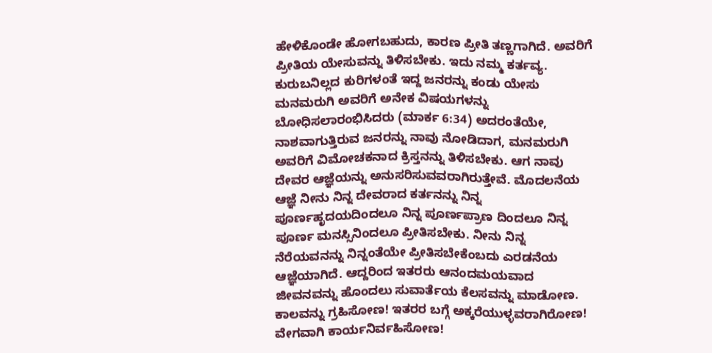ಹೇಳಿಕೊಂಡೇ ಹೋಗಬಹುದು, ಕಾರಣ ಪ್ರೀತಿ ತಣ್ಣಗಾಗಿದೆ. ಅವರಿಗೆ ಪ್ರೀತಿಯ ಯೇಸುವನ್ನು ತಿಳಿಸಬೇಕು. ಇದು ನಮ್ಮ ಕರ್ತವ್ಯ.
ಕುರುಬನಿಲ್ಲದ ಕುರಿಗಳಂತೆ ಇದ್ದ ಜನರನ್ನು ಕಂಡು ಯೇಸು ಮನಮರುಗಿ ಅವರಿಗೆ ಅನೇಕ ವಿಷಯಗಳನ್ನು ಬೋಧಿಸಲಾರಂಭಿಸಿದರು (ಮಾರ್ಕ 6:34) ಅದರಂತೆಯೇ, ನಾಶವಾಗುತ್ತಿರುವ ಜನರನ್ನು ನಾವು ನೋಡಿದಾಗ, ಮನಮರುಗಿ ಅವರಿಗೆ ವಿಮೋಚಕನಾದ ಕ್ರಿಸ್ತನನ್ನು ತಿಳಿಸಬೇಕು. ಆಗ ನಾವು ದೇವರ ಆಜ್ಞೆಯನ್ನು ಅನುಸರಿಸುವವರಾಗಿರುತ್ತೇವೆ. ಮೊದಲನೆಯ ಆಜ್ಞೆ ನೀನು ನಿನ್ನ ದೇವರಾದ ಕರ್ತನನ್ನು ನಿನ್ನ ಪೂರ್ಣಹೃದಯದಿಂದಲೂ ನಿನ್ನ ಪೂರ್ಣಪ್ರಾಣ ದಿಂದಲೂ ನಿನ್ನ ಪೂರ್ಣ ಮನಸ್ಸಿನಿಂದಲೂ ಪ್ರೀತಿಸಬೇಕು. ನೀನು ನಿನ್ನ ನೆರೆಯವನನ್ನು ನಿನ್ನಂತೆಯೇ ಪ್ರೀತಿಸಬೇಕೆಂಬದು ಎರಡನೆಯ ಆಜ್ಞೆಯಾಗಿದೆ. ಆದ್ದರಿಂದ ಇತರರು ಆನಂದಮಯವಾದ ಜೀವನವನ್ನು ಹೊಂದಲು ಸುವಾರ್ತೆಯ ಕೆಲಸವನ್ನು ಮಾಡೋಣ. ಕಾಲವನ್ನು ಗ್ರಹಿಸೋಣ! ಇತರರ ಬಗ್ಗೆ ಅಕ್ಕರೆಯುಳ್ಳವರಾಗಿರೋಣ! ವೇಗವಾಗಿ ಕಾರ್ಯನಿರ್ವಹಿಸೋಣ!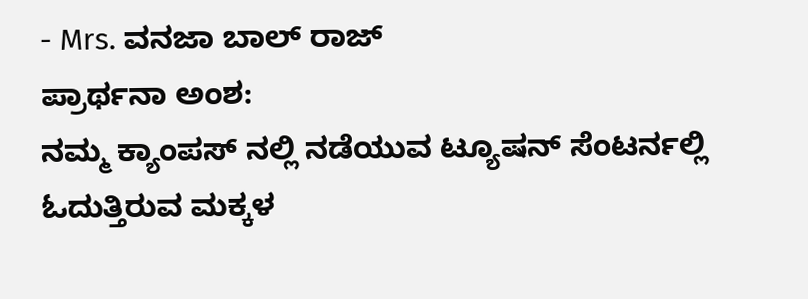- Mrs. ವನಜಾ ಬಾಲ್ ರಾಜ್
ಪ್ರಾರ್ಥನಾ ಅಂಶ:
ನಮ್ಮ ಕ್ಯಾಂಪಸ್ ನಲ್ಲಿ ನಡೆಯುವ ಟ್ಯೂಷನ್ ಸೆಂಟರ್ನಲ್ಲಿ ಓದುತ್ತಿರುವ ಮಕ್ಕಳ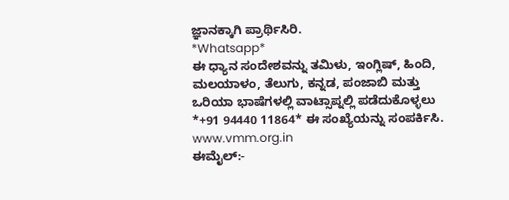ಜ್ಞಾನಕ್ಕಾಗಿ ಪ್ರಾರ್ಥಿಸಿರಿ.
*Whatsapp*
ಈ ಧ್ಯಾನ ಸಂದೇಶವನ್ನು ತಮಿಳು, ಇಂಗ್ಲಿಷ್, ಹಿಂದಿ, ಮಲಯಾಳಂ, ತೆಲುಗು, ಕನ್ನಡ, ಪಂಜಾಬಿ ಮತ್ತು ಒರಿಯಾ ಭಾಷೆಗಳಲ್ಲಿ ವಾಟ್ಸಾಪ್ನಲ್ಲಿ ಪಡೆದುಕೊಳ್ಳಲು *+91 94440 11864* ಈ ಸಂಖ್ಯೆಯನ್ನು ಸಂಪರ್ಕಿಸಿ.
www.vmm.org.in
ಈಮೈಲ್:-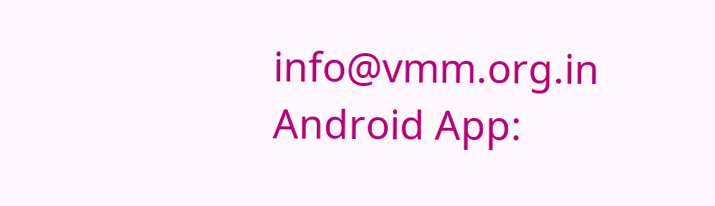info@vmm.org.in
Android App: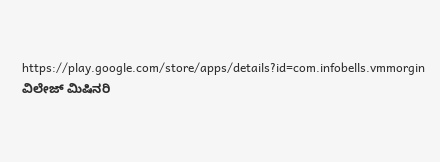https://play.google.com/store/apps/details?id=com.infobells.vmmorgin
ವಿಲೇಜ್ ಮಿಷಿನರಿ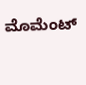ಮೊಮೆಂಟ್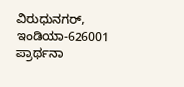ವಿರುಧುನಗರ್, ಇಂಡಿಯಾ-626001
ಪ್ರಾರ್ಥನಾ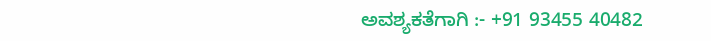ಅವಶ್ಯಕತೆಗಾಗಿ :- +91 93455 40482